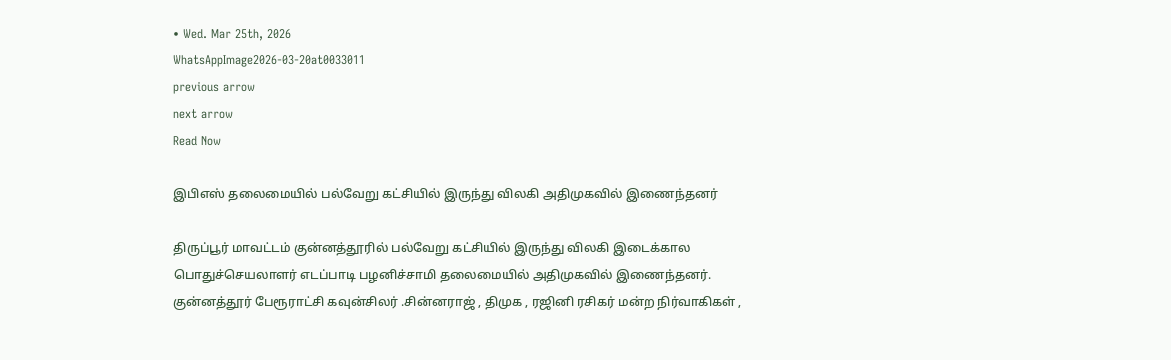• Wed. Mar 25th, 2026
WhatsAppImage2026-03-20at0033011
previous arrow
next arrow
Read Now

இபிஎஸ் தலைமையில் பல்வேறு கட்சியில் இருந்து விலகி அதிமுகவில் இணைந்தனர்

திருப்பூர் மாவட்டம் குன்னத்தூரில் பல்வேறு கட்சியில் இருந்து விலகி இடைக்கால பொதுச்செயலாளர் எடப்பாடி பழனிச்சாமி தலைமையில் அதிமுகவில் இணைந்தனர்.
குன்னத்தூர் பேரூராட்சி கவுன்சிலர் .சின்னராஜ் , திமுக , ரஜினி ரசிகர் மன்ற நிர்வாகிகள் ,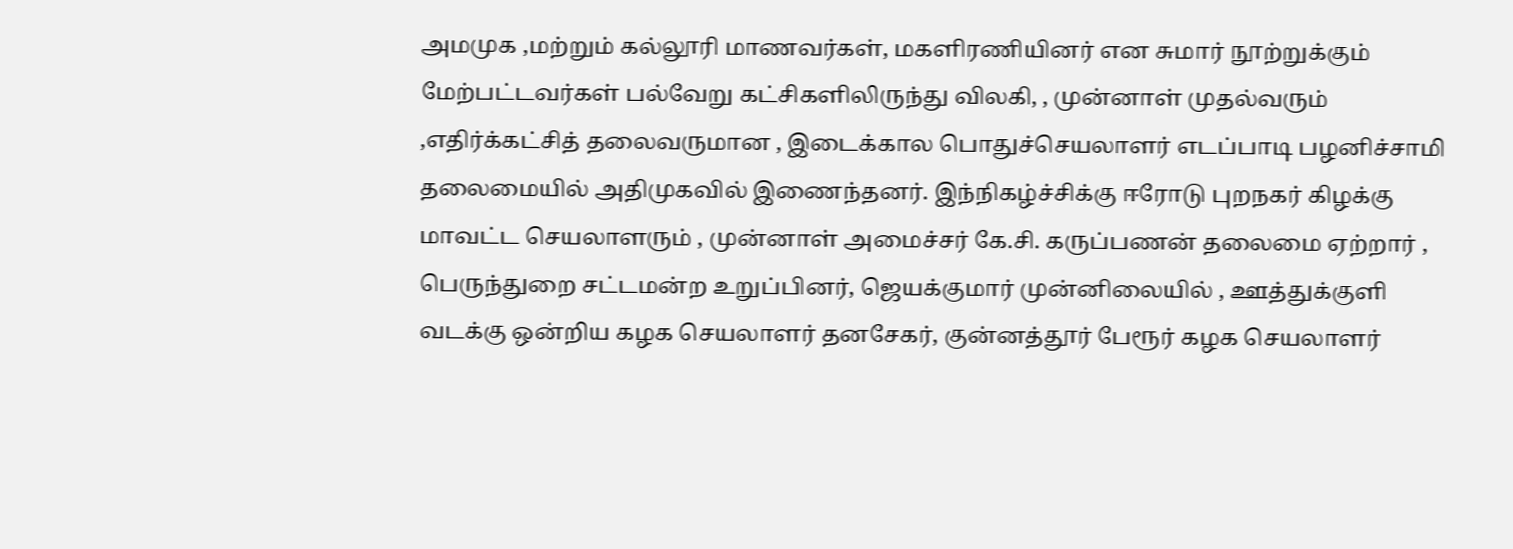அமமுக ,மற்றும் கல்லூரி மாணவர்கள், மகளிரணியினர் என சுமார் நூற்றுக்கும் மேற்பட்டவர்கள் பல்வேறு கட்சிகளிலிருந்து விலகி, , முன்னாள் முதல்வரும் ,எதிர்க்கட்சித் தலைவருமான , இடைக்கால பொதுச்செயலாளர் எடப்பாடி பழனிச்சாமி தலைமையில் அதிமுகவில் இணைந்தனர். இந்நிகழ்ச்சிக்கு ஈரோடு புறநகர் கிழக்கு மாவட்ட செயலாளரும் , முன்னாள் அமைச்சர் கே.சி. கருப்பணன்‌ தலைமை ஏற்றார் , பெருந்துறை சட்டமன்ற உறுப்பினர், ஜெயக்குமார் முன்னிலையில் , ஊத்துக்குளி வடக்கு ஒன்றிய கழக செயலாளர் தனசேகர், குன்னத்தூர் பேரூர் கழக செயலாளர்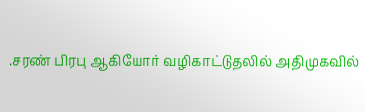.சரண் பிரபு ஆகியோர் வழிகாட்டுதலில் அதிமுகவில்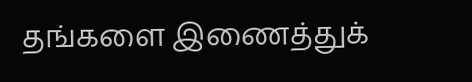தங்களை இணைத்துக்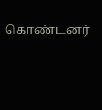கொண்டனர்